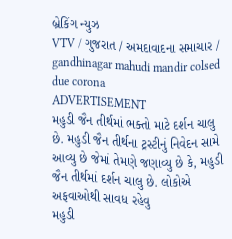બ્રેકિંગ ન્યુઝ
VTV / ગુજરાત / અમદાવાદના સમાચાર / gandhinagar mahudi mandir colsed due corona
ADVERTISEMENT
મહુડી જૈન તીર્થમાં ભક્તો માટે દર્શન ચાલુ છે. મહુડી જૈન તીર્થના ટ્રસ્ટીનું નિવેદન સામે આવ્યુ છે જેમાં તેમણે જણાવ્યુ છે કે, મહુડી જૈન તીર્થમાં દર્શન ચાલુ છે. લોકોએ અફવાઓથી સાવધ રહેવુ
મહુડી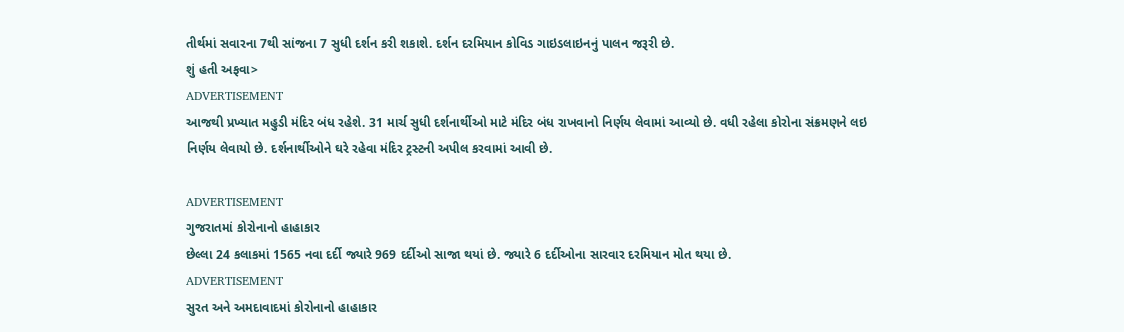તીર્થમાં સવારના 7થી સાંજના 7 સુધી દર્શન કરી શકાશે. દર્શન દરમિયાન કોવિડ ગાઇડલાઇનનું પાલન જરૂરી છે.
શું હતી અફવા>
ADVERTISEMENT
આજથી પ્રખ્યાત મહુડી મંદિર બંધ રહેશે. 31 માર્ચ સુધી દર્શનાર્થીઓ માટે મંદિર બંધ રાખવાનો નિર્ણય લેવામાં આવ્યો છે. વધી રહેલા કોરોના સંક્રમણને લઇ નિર્ણય લેવાયો છે. દર્શનાર્થીઓને ઘરે રહેવા મંદિર ટ્રસ્ટની અપીલ કરવામાં આવી છે.

ADVERTISEMENT
ગુજરાતમાં કોરોનાનો હાહાકાર
છેલ્લા 24 કલાકમાં 1565 નવા દર્દી જ્યારે 969 દર્દીઓ સાજા થયાં છે. જ્યારે 6 દર્દીઓના સારવાર દરમિયાન મોત થયા છે.
ADVERTISEMENT
સુરત અને અમદાવાદમાં કોરોનાનો હાહાકાર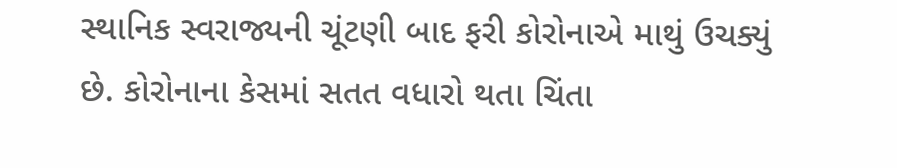સ્થાનિક સ્વરાજ્યની ચૂંટણી બાદ ફરી કોરોનાએ માથું ઉચક્યું છે. કોરોનાના કેસમાં સતત વધારો થતા ચિંતા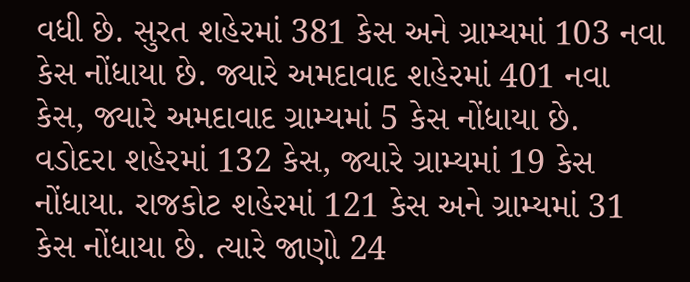વધી છે. સુરત શહેરમાં 381 કેસ અને ગ્રામ્યમાં 103 નવા કેસ નોંધાયા છે. જ્યારે અમદાવાદ શહેરમાં 401 નવા કેસ, જ્યારે અમદાવાદ ગ્રામ્યમાં 5 કેસ નોંધાયા છે. વડોદરા શહેરમાં 132 કેસ, જ્યારે ગ્રામ્યમાં 19 કેસ નોંધાયા. રાજકોટ શહેરમાં 121 કેસ અને ગ્રામ્યમાં 31 કેસ નોંધાયા છે. ત્યારે જાણો 24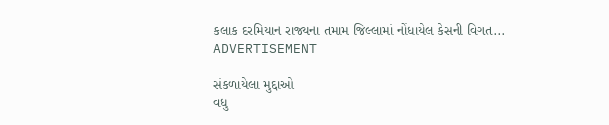કલાક દરમિયાન રાજ્યના તમામ જિલ્લામાં નોંધાયેલ કેસની વિગત...
ADVERTISEMENT

સંકળાયેલા મુદ્દાઓ
વધુ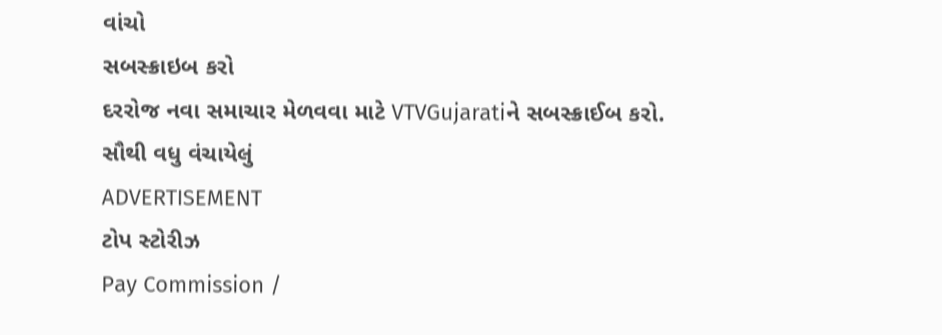વાંચો
સબસ્ક્રાઇબ કરો
દરરોજ નવા સમાચાર મેળવવા માટે VTVGujaratiને સબસ્ક્રાઈબ કરો.
સૌથી વધુ વંચાયેલું
ADVERTISEMENT
ટોપ સ્ટોરીઝ
Pay Commission /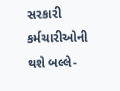સરકારી કર્મચારીઓની થશે બલ્લે-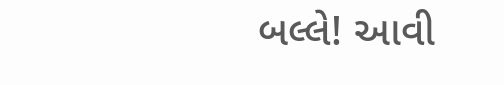બલ્લે! આવી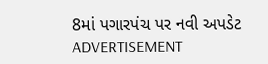8માં પગારપંચ પર નવી અપડેટ
ADVERTISEMENT